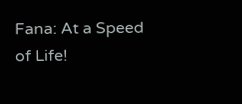Fana: At a Speed of Life!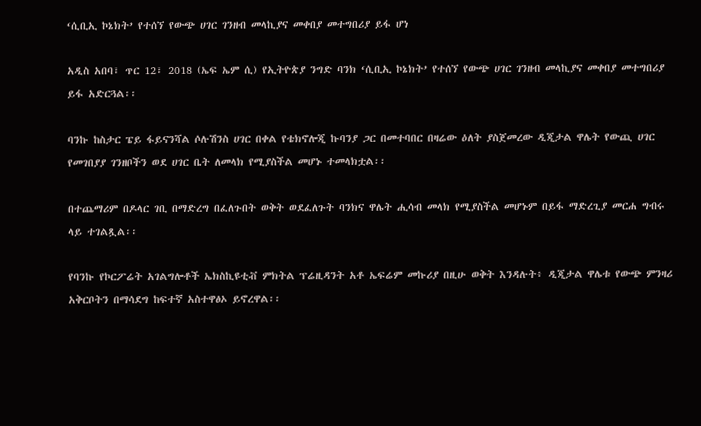‘ሲቢኢ ኮኔክት’ የተሰኘ የውጭ ሀገር ገንዘብ መላኪያና መቀበያ መተግበሪያ ይፋ ሆነ

አዲስ አበባ፣ ጥር 12፣ 2018 (ኤፍ ኤም ሲ) የኢትዮጵያ ንግድ ባንክ ‘ሲቢኢ ኮኔክት’ የተሰኘ የውጭ ሀገር ገንዘብ መላኪያና መቀበያ መተግበሪያ ይፋ አድርጓል፡፡

ባንኩ ከስታር ፔይ ፋይናንሻል ሶሉሽንስ ሀገር በቀል የቴክኖሎጂ ኩባንያ ጋር በመተባበር በዛሬው ዕለት ያስጀመረው ዲጂታል ዋሌት የውጪ ሀገር የመገበያያ ገንዘቦችን ወደ ሀገር ቤት ለመላክ የሚያስችል መሆኑ ተመላክቷል፡፡

በተጨማሪም በዶላር ገቢ በማድረግ በፈለጉበት ወቅት ወደፈለጉት ባንክና ዋሌት ሒሳብ መላክ የሚያስችል መሆኑም በይፋ ማድረጊያ መርሐ ግብሩ ላይ ተገልጿል፡፡

የባንኩ የኮርፖሬት አገልግሎቶች ኤክስኪዩቲቭ ምክትል ፕሬዚዳንት አቶ ኤፍሬም መኩሪያ በዚሁ ወቅት እንዳሉት፥ ዲጂታል ዋሌቱ የውጭ ምንዛሪ አቅርቦትን በማሳደግ ከፍተኛ አስተዋፅኦ ይኖረዋል፡፡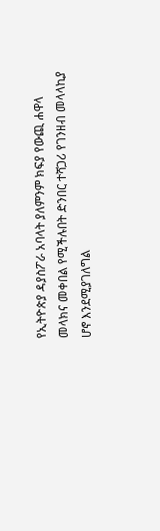የኢትዮጵያ ዳያስፖራ አባላት ያለምንም ክፍያ የውጪ ሐዋላ መላክና መቀበል የሚችሉበት ድንበር ተሻጋሪ የገንዘብ መላላኪያ ሆኖ እንደሚያገለግል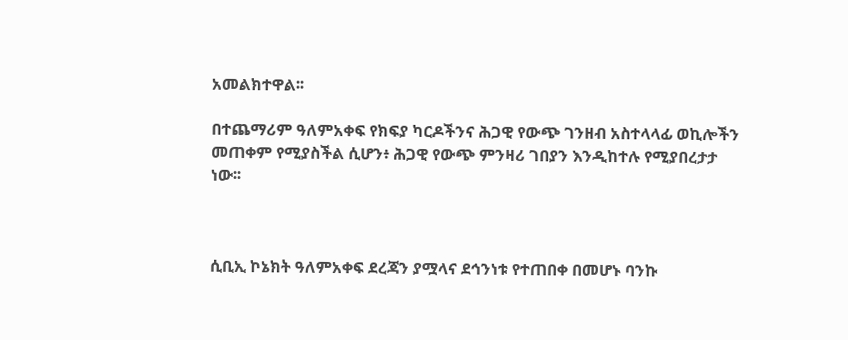አመልክተዋል፡፡

በተጨማሪም ዓለምአቀፍ የክፍያ ካርዶችንና ሕጋዊ የውጭ ገንዘብ አስተላላፊ ወኪሎችን መጠቀም የሚያስችል ሲሆን፥ ሕጋዊ የውጭ ምንዛሪ ገበያን እንዲከተሉ የሚያበረታታ ነው፡፡



ሲቢኢ ኮኔክት ዓለምአቀፍ ደረጃን ያሟላና ደኅንነቱ የተጠበቀ በመሆኑ ባንኩ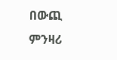በውጪ ምንዛሪ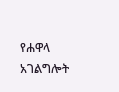የሐዋላ አገልግሎት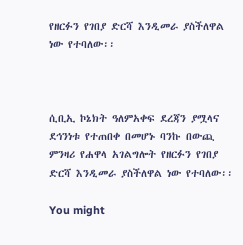የዘርፉን የገበያ ድርሻ እንዲመራ ያስችለዋል ነው የተባለው፡፡



ሲቢኢ ኮኔክት ዓለምአቀፍ ደረጃን ያሟላና ደኅንነቱ የተጠበቀ በመሆኑ ባንኩ በውጪ ምንዛሪ የሐዋላ አገልግሎት የዘርፉን የገበያ ድርሻ እንዲመራ ያስችለዋል ነው የተባለው፡፡

You might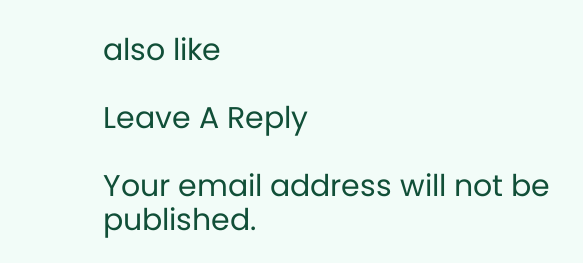also like

Leave A Reply

Your email address will not be published.